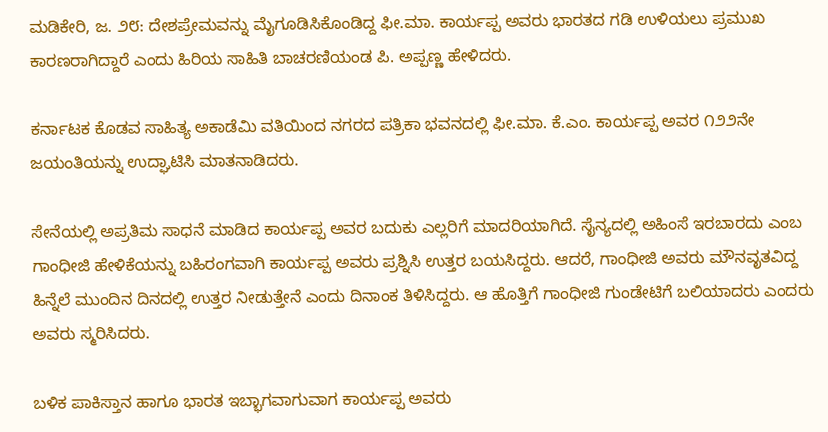ಮಡಿಕೇರಿ, ಜ. ೨೮: ದೇಶಪ್ರೇಮವನ್ನು ಮೈಗೂಡಿಸಿಕೊಂಡಿದ್ದ ಫೀ.ಮಾ. ಕಾರ್ಯಪ್ಪ ಅವರು ಭಾರತದ ಗಡಿ ಉಳಿಯಲು ಪ್ರಮುಖ ಕಾರಣರಾಗಿದ್ದಾರೆ ಎಂದು ಹಿರಿಯ ಸಾಹಿತಿ ಬಾಚರಣಿಯಂಡ ಪಿ. ಅಪ್ಪಣ್ಣ ಹೇಳಿದರು.

ಕರ್ನಾಟಕ ಕೊಡವ ಸಾಹಿತ್ಯ ಅಕಾಡೆಮಿ ವತಿಯಿಂದ ನಗರದ ಪತ್ರಿಕಾ ಭವನದಲ್ಲಿ ಫೀ.ಮಾ. ಕೆ.ಎಂ. ಕಾರ್ಯಪ್ಪ ಅವರ ೧೨೨ನೇ ಜಯಂತಿಯನ್ನು ಉದ್ಘಾಟಿಸಿ ಮಾತನಾಡಿದರು.

ಸೇನೆಯಲ್ಲಿ ಅಪ್ರತಿಮ ಸಾಧನೆ ಮಾಡಿದ ಕಾರ್ಯಪ್ಪ ಅವರ ಬದುಕು ಎಲ್ಲರಿಗೆ ಮಾದರಿಯಾಗಿದೆ. ಸೈನ್ಯದಲ್ಲಿ ಅಹಿಂಸೆ ಇರಬಾರದು ಎಂಬ ಗಾಂಧೀಜಿ ಹೇಳಿಕೆಯನ್ನು ಬಹಿರಂಗವಾಗಿ ಕಾರ್ಯಪ್ಪ ಅವರು ಪ್ರಶ್ನಿಸಿ ಉತ್ತರ ಬಯಸಿದ್ದರು. ಆದರೆ, ಗಾಂಧೀಜಿ ಅವರು ಮೌನವೃತವಿದ್ದ ಹಿನ್ನೆಲೆ ಮುಂದಿನ ದಿನದಲ್ಲಿ ಉತ್ತರ ನೀಡುತ್ತೇನೆ ಎಂದು ದಿನಾಂಕ ತಿಳಿಸಿದ್ದರು. ಆ ಹೊತ್ತಿಗೆ ಗಾಂಧೀಜಿ ಗುಂಡೇಟಿಗೆ ಬಲಿಯಾದರು ಎಂದರು ಅವರು ಸ್ಮರಿಸಿದರು.

ಬಳಿಕ ಪಾಕಿಸ್ತಾನ ಹಾಗೂ ಭಾರತ ಇಬ್ಭಾಗವಾಗುವಾಗ ಕಾರ್ಯಪ್ಪ ಅವರು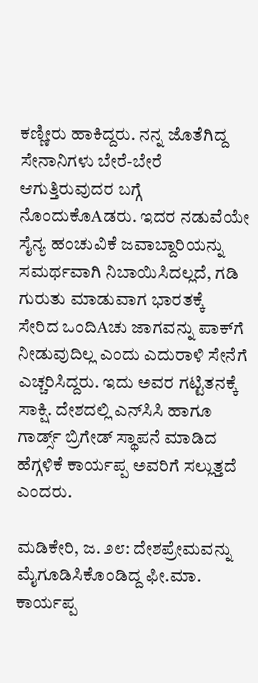ಕಣ್ಣೀರು ಹಾಕಿದ್ದರು. ನನ್ನ ಜೊತೆಗಿದ್ದ ಸೇನಾನಿಗಳು ಬೇರೆ-ಬೇರೆ ಆಗುತ್ತಿರುವುದರ ಬಗ್ಗೆ ನೊಂದುಕೊAಡರು. ಇದರ ನಡುವೆಯೇ ಸೈನ್ಯ ಹಂಚುವಿಕೆ ಜವಾಬ್ದಾರಿಯನ್ನು ಸಮರ್ಥವಾಗಿ ನಿಬಾಯಿಸಿದಲ್ಲದೆ, ಗಡಿ ಗುರುತು ಮಾಡುವಾಗ ಭಾರತಕ್ಕೆ ಸೇರಿದ ಒಂದಿAಚು ಜಾಗವನ್ನು ಪಾಕ್‌ಗೆ ನೀಡುವುದಿಲ್ಲ ಎಂದು ಎದುರಾಳಿ ಸೇನೆಗೆ ಎಚ್ಚರಿಸಿದ್ದರು. ಇದು ಅವರ ಗಟ್ಟಿತನಕ್ಕೆ ಸಾಕ್ಷಿ. ದೇಶದಲ್ಲಿ ಎನ್‌ಸಿಸಿ ಹಾಗೂ ಗಾರ್ಡ್ಸ್ ಬ್ರಿಗೇಡ್ ಸ್ಥಾಪನೆ ಮಾಡಿದ ಹೆಗ್ಗಳಿಕೆ ಕಾರ್ಯಪ್ಪ ಅವರಿಗೆ ಸಲ್ಲುತ್ತದೆ ಎಂದರು.

ಮಡಿಕೇರಿ, ಜ. ೨೮: ದೇಶಪ್ರೇಮವನ್ನು ಮೈಗೂಡಿಸಿಕೊಂಡಿದ್ದ ಫೀ.ಮಾ. ಕಾರ್ಯಪ್ಪ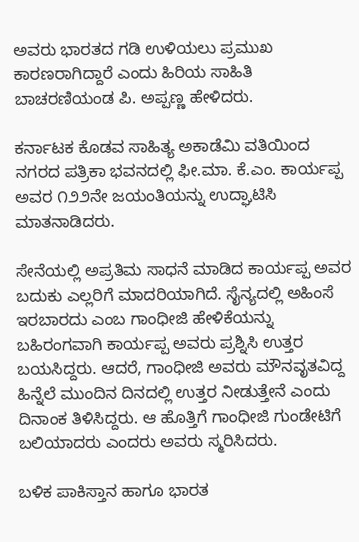ಅವರು ಭಾರತದ ಗಡಿ ಉಳಿಯಲು ಪ್ರಮುಖ ಕಾರಣರಾಗಿದ್ದಾರೆ ಎಂದು ಹಿರಿಯ ಸಾಹಿತಿ ಬಾಚರಣಿಯಂಡ ಪಿ. ಅಪ್ಪಣ್ಣ ಹೇಳಿದರು.

ಕರ್ನಾಟಕ ಕೊಡವ ಸಾಹಿತ್ಯ ಅಕಾಡೆಮಿ ವತಿಯಿಂದ ನಗರದ ಪತ್ರಿಕಾ ಭವನದಲ್ಲಿ ಫೀ.ಮಾ. ಕೆ.ಎಂ. ಕಾರ್ಯಪ್ಪ ಅವರ ೧೨೨ನೇ ಜಯಂತಿಯನ್ನು ಉದ್ಘಾಟಿಸಿ ಮಾತನಾಡಿದರು.

ಸೇನೆಯಲ್ಲಿ ಅಪ್ರತಿಮ ಸಾಧನೆ ಮಾಡಿದ ಕಾರ್ಯಪ್ಪ ಅವರ ಬದುಕು ಎಲ್ಲರಿಗೆ ಮಾದರಿಯಾಗಿದೆ. ಸೈನ್ಯದಲ್ಲಿ ಅಹಿಂಸೆ ಇರಬಾರದು ಎಂಬ ಗಾಂಧೀಜಿ ಹೇಳಿಕೆಯನ್ನು ಬಹಿರಂಗವಾಗಿ ಕಾರ್ಯಪ್ಪ ಅವರು ಪ್ರಶ್ನಿಸಿ ಉತ್ತರ ಬಯಸಿದ್ದರು. ಆದರೆ, ಗಾಂಧೀಜಿ ಅವರು ಮೌನವೃತವಿದ್ದ ಹಿನ್ನೆಲೆ ಮುಂದಿನ ದಿನದಲ್ಲಿ ಉತ್ತರ ನೀಡುತ್ತೇನೆ ಎಂದು ದಿನಾಂಕ ತಿಳಿಸಿದ್ದರು. ಆ ಹೊತ್ತಿಗೆ ಗಾಂಧೀಜಿ ಗುಂಡೇಟಿಗೆ ಬಲಿಯಾದರು ಎಂದರು ಅವರು ಸ್ಮರಿಸಿದರು.

ಬಳಿಕ ಪಾಕಿಸ್ತಾನ ಹಾಗೂ ಭಾರತ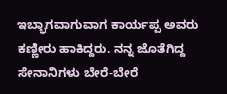ಇಬ್ಭಾಗವಾಗುವಾಗ ಕಾರ್ಯಪ್ಪ ಅವರು ಕಣ್ಣೀರು ಹಾಕಿದ್ದರು. ನನ್ನ ಜೊತೆಗಿದ್ದ ಸೇನಾನಿಗಳು ಬೇರೆ-ಬೇರೆ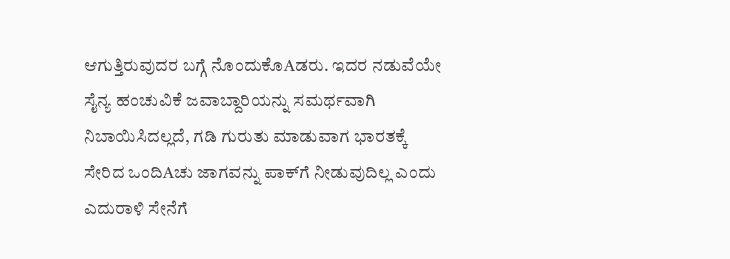ಆಗುತ್ತಿರುವುದರ ಬಗ್ಗೆ ನೊಂದುಕೊAಡರು. ಇದರ ನಡುವೆಯೇ ಸೈನ್ಯ ಹಂಚುವಿಕೆ ಜವಾಬ್ದಾರಿಯನ್ನು ಸಮರ್ಥವಾಗಿ ನಿಬಾಯಿಸಿದಲ್ಲದೆ, ಗಡಿ ಗುರುತು ಮಾಡುವಾಗ ಭಾರತಕ್ಕೆ ಸೇರಿದ ಒಂದಿAಚು ಜಾಗವನ್ನು ಪಾಕ್‌ಗೆ ನೀಡುವುದಿಲ್ಲ ಎಂದು ಎದುರಾಳಿ ಸೇನೆಗೆ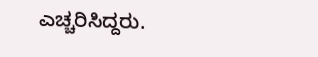ಎಚ್ಚರಿಸಿದ್ದರು.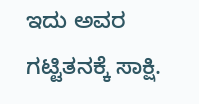ಇದು ಅವರ ಗಟ್ಟಿತನಕ್ಕೆ ಸಾಕ್ಷಿ.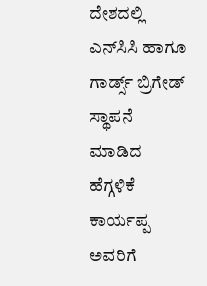ದೇಶದಲ್ಲಿ ಎನ್‌ಸಿಸಿ ಹಾಗೂ ಗಾರ್ಡ್ಸ್ ಬ್ರಿಗೇಡ್ ಸ್ಥಾಪನೆ ಮಾಡಿದ ಹೆಗ್ಗಳಿಕೆ ಕಾರ್ಯಪ್ಪ ಅವರಿಗೆ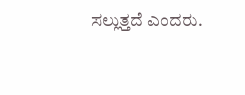ಸಲ್ಲುತ್ತದೆ ಎಂದರು.